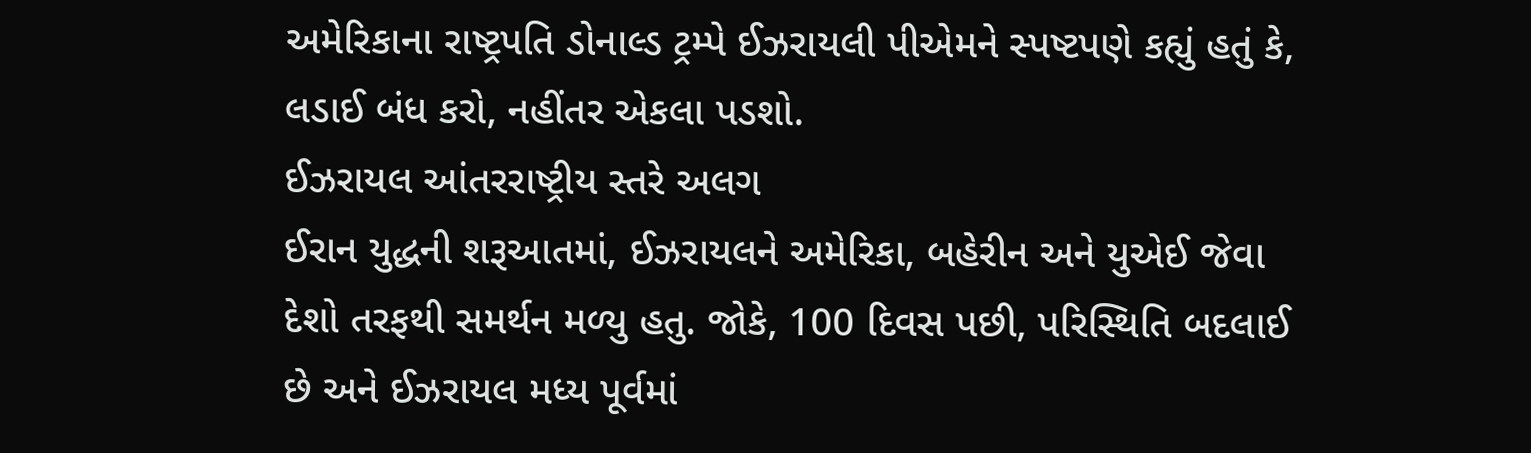અમેરિકાના રાષ્ટ્રપતિ ડોનાલ્ડ ટ્રમ્પે ઈઝરાયલી પીએમને સ્પષ્ટપણે કહ્યું હતું કે, લડાઈ બંધ કરો, નહીંતર એકલા પડશો.
ઈઝરાયલ આંતરરાષ્ટ્રીય સ્તરે અલગ
ઈરાન યુદ્ધની શરૂઆતમાં, ઈઝરાયલને અમેરિકા, બહેરીન અને યુએઈ જેવા દેશો તરફથી સમર્થન મળ્યુ હતુ. જોકે, 100 દિવસ પછી, પરિસ્થિતિ બદલાઈ છે અને ઈઝરાયલ મધ્ય પૂર્વમાં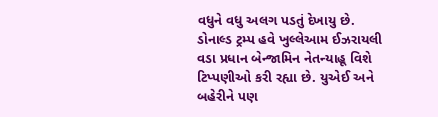વધુને વધુ અલગ પડતું દેખાયુ છે. ડોનાલ્ડ ટ્રમ્પ હવે ખુલ્લેઆમ ઈઝરાયલી વડા પ્રધાન બેન્જામિન નેતન્યાહૂ વિશે ટિપ્પણીઓ કરી રહ્યા છે. યુએઈ અને બહેરીને પણ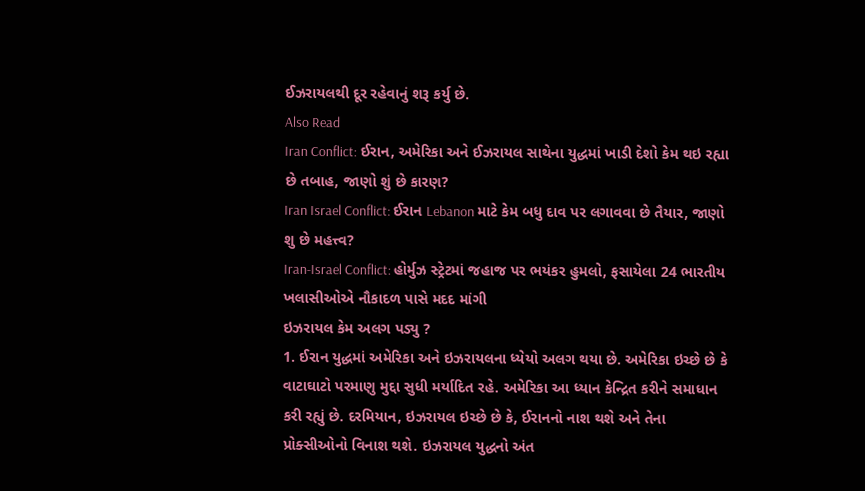ઈઝરાયલથી દૂર રહેવાનું શરૂ કર્યુ છે.
Also Read
Iran Conflict: ઈરાન, અમેરિકા અને ઈઝરાયલ સાથેના યુદ્ધમાં ખાડી દેશો કેમ થઇ રહ્યા છે તબાહ, જાણો શું છે કારણ?
Iran Israel Conflict: ઈરાન Lebanon માટે કેમ બધુ દાવ પર લગાવવા છે તૈયાર, જાણો શુ છે મહત્ત્વ?
Iran-Israel Conflict: હોર્મુઝ સ્ટ્રેટમાં જહાજ પર ભયંકર હુમલો, ફસાયેલા 24 ભારતીય ખલાસીઓએ નૌકાદળ પાસે મદદ માંગી
ઇઝરાયલ કેમ અલગ પડ્યુ ?
1. ઈરાન યુદ્ધમાં અમેરિકા અને ઇઝરાયલના ધ્યેયો અલગ થયા છે. અમેરિકા ઇચ્છે છે કે વાટાઘાટો પરમાણુ મુદ્દા સુધી મર્યાદિત રહે. અમેરિકા આ ધ્યાન કેન્દ્રિત કરીને સમાધાન કરી રહ્યું છે. દરમિયાન, ઇઝરાયલ ઇચ્છે છે કે, ઈરાનનો નાશ થશે અને તેના પ્રોક્સીઓનો વિનાશ થશે. ઇઝરાયલ યુદ્ધનો અંત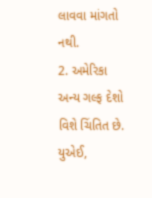લાવવા માંગતો નથી.
2. અમેરિકા અન્ય ગલ્ફ દેશો વિશે ચિંતિત છે. યુએઈ,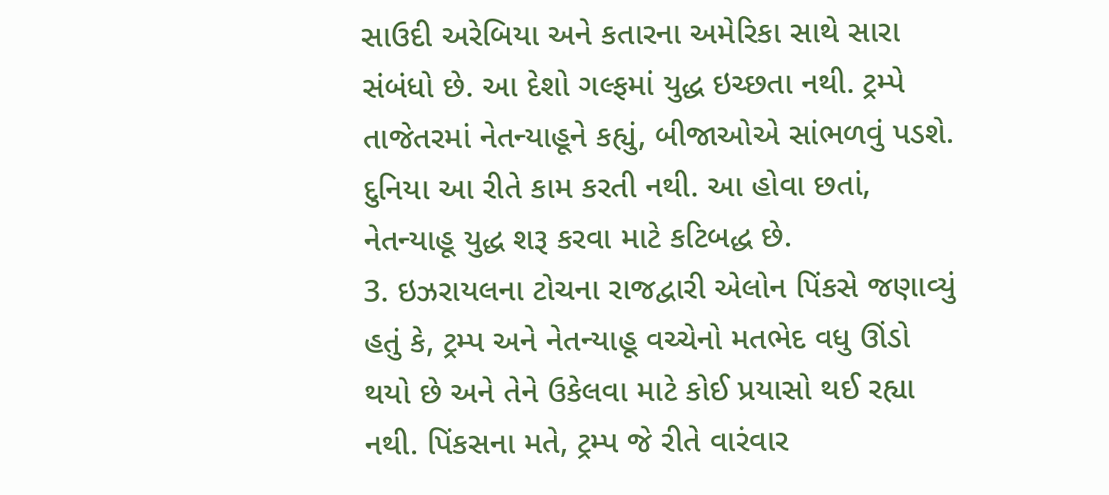સાઉદી અરેબિયા અને કતારના અમેરિકા સાથે સારા સંબંધો છે. આ દેશો ગલ્ફમાં યુદ્ધ ઇચ્છતા નથી. ટ્રમ્પે તાજેતરમાં નેતન્યાહૂને કહ્યું, બીજાઓએ સાંભળવું પડશે. દુનિયા આ રીતે કામ કરતી નથી. આ હોવા છતાં, નેતન્યાહૂ યુદ્ધ શરૂ કરવા માટે કટિબદ્ધ છે.
3. ઇઝરાયલના ટોચના રાજદ્વારી એલોન પિંકસે જણાવ્યું હતું કે, ટ્રમ્પ અને નેતન્યાહૂ વચ્ચેનો મતભેદ વધુ ઊંડો થયો છે અને તેને ઉકેલવા માટે કોઈ પ્રયાસો થઈ રહ્યા નથી. પિંકસના મતે, ટ્રમ્પ જે રીતે વારંવાર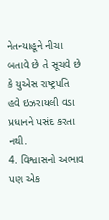નેતન્યાહૂને નીચા બતાવે છે તે સૂચવે છે કે યુએસ રાષ્ટ્રપતિ હવે ઇઝરાયલી વડા પ્રધાનને પસંદ કરતા નથી.
4. વિશ્વાસનો અભાવ પણ એક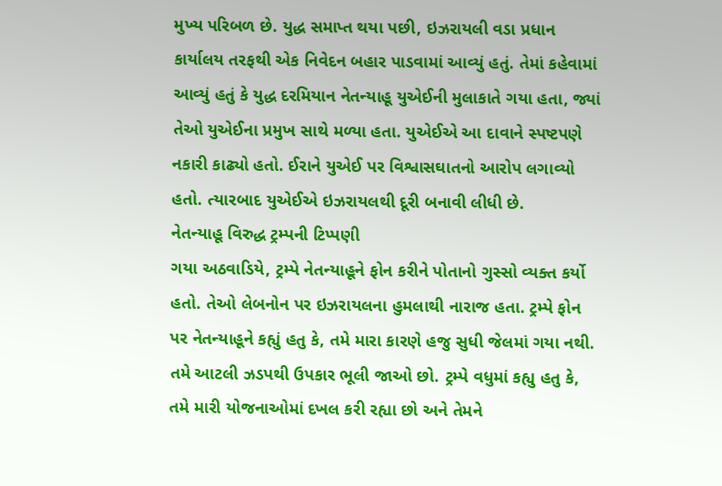મુખ્ય પરિબળ છે. યુદ્ધ સમાપ્ત થયા પછી, ઇઝરાયલી વડા પ્રધાન કાર્યાલય તરફથી એક નિવેદન બહાર પાડવામાં આવ્યું હતું. તેમાં કહેવામાં આવ્યું હતું કે યુદ્ધ દરમિયાન નેતન્યાહૂ યુએઈની મુલાકાતે ગયા હતા, જ્યાં તેઓ યુએઈના પ્રમુખ સાથે મળ્યા હતા. યુએઈએ આ દાવાને સ્પષ્ટપણે નકારી કાઢ્યો હતો. ઈરાને યુએઈ પર વિશ્વાસઘાતનો આરોપ લગાવ્યો હતો. ત્યારબાદ યુએઈએ ઇઝરાયલથી દૂરી બનાવી લીધી છે.
નેતન્યાહૂ વિરુદ્ધ ટ્રમ્પની ટિપ્પણી
ગયા અઠવાડિયે, ટ્રમ્પે નેતન્યાહૂને ફોન કરીને પોતાનો ગુસ્સો વ્યક્ત કર્યો હતો. તેઓ લેબનોન પર ઇઝરાયલના હુમલાથી નારાજ હતા. ટ્રમ્પે ફોન પર નેતન્યાહૂને કહ્યું હતુ કે, તમે મારા કારણે હજુ સુધી જેલમાં ગયા નથી. તમે આટલી ઝડપથી ઉપકાર ભૂલી જાઓ છો. ટ્રમ્પે વધુમાં કહ્યુ હતુ કે, તમે મારી યોજનાઓમાં દખલ કરી રહ્યા છો અને તેમને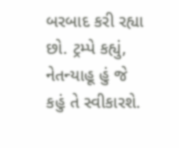બરબાદ કરી રહ્યા છો. ટ્રમ્પે કહ્યું, નેતન્યાહૂ હું જે કહું તે સ્વીકારશે.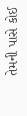તેમની પાસે કોઈ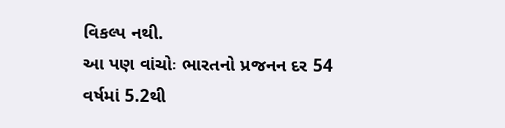વિકલ્પ નથી.
આ પણ વાંચોઃ ભારતનો પ્રજનન દર 54 વર્ષમાં 5.2થી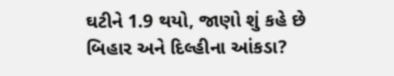ઘટીને 1.9 થયો, જાણો શું કહે છે બિહાર અને દિલ્હીના આંકડા?